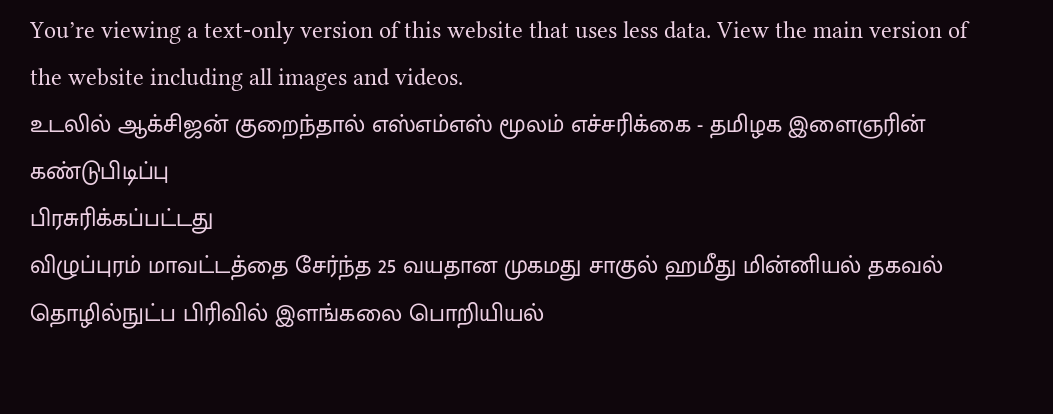You’re viewing a text-only version of this website that uses less data. View the main version of the website including all images and videos.
உடலில் ஆக்சிஜன் குறைந்தால் எஸ்எம்எஸ் மூலம் எச்சரிக்கை - தமிழக இளைஞரின் கண்டுபிடிப்பு
பிரசுரிக்கப்பட்டது
விழுப்புரம் மாவட்டத்தை சேர்ந்த 25 வயதான முகமது சாகுல் ஹமீது மின்னியல் தகவல் தொழில்நுட்ப பிரிவில் இளங்கலை பொறியியல்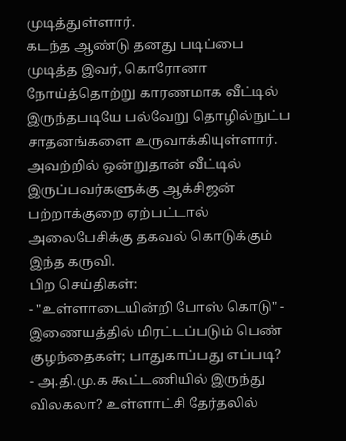முடித்துள்ளார்.
கடந்த ஆண்டு தனது படிப்பை முடித்த இவர், கொரோனா நோய்த்தொற்று காரணமாக வீட்டில் இருந்தபடியே பல்வேறு தொழில்நுட்ப சாதனங்களை உருவாக்கியுள்ளார். அவற்றில் ஒன்றுதான் வீட்டில் இருப்பவர்களுக்கு ஆக்சிஜன் பற்றாக்குறை ஏற்பட்டால் அலைபேசிக்கு தகவல் கொடுக்கும் இந்த கருவி.
பிற செய்திகள்:
- "உள்ளாடையின்றி போஸ் கொடு" - இணையத்தில் மிரட்டப்படும் பெண் குழந்தைகள்; பாதுகாப்பது எப்படி?
- அ.தி.மு.க கூட்டணியில் இருந்து விலகலா? உள்ளாட்சி தேர்தலில்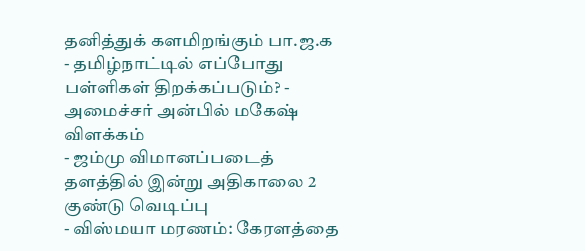தனித்துக் களமிறங்கும் பா.ஜ.க
- தமிழ்நாட்டில் எப்போது பள்ளிகள் திறக்கப்படும்? - அமைச்சர் அன்பில் மகேஷ் விளக்கம்
- ஜம்மு விமானப்படைத் தளத்தில் இன்று அதிகாலை 2 குண்டு வெடிப்பு
- விஸ்மயா மரணம்: கேரளத்தை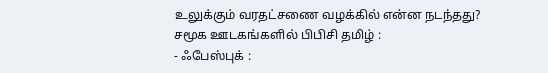உலுக்கும் வரதட்சணை வழக்கில் என்ன நடந்தது?
சமூக ஊடகங்களில் பிபிசி தமிழ் :
- ஃபேஸ்புக் :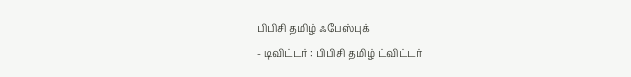பிபிசி தமிழ் ஃபேஸ்புக்
- டிவிட்டர் : பிபிசி தமிழ் ட்விட்டர்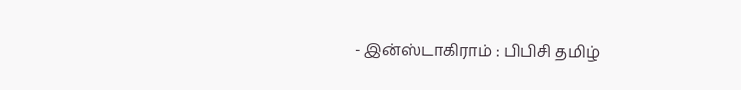- இன்ஸ்டாகிராம் : பிபிசி தமிழ்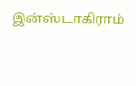இன்ஸ்டாகிராம்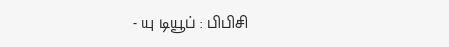- யு டியூப் : பிபிசி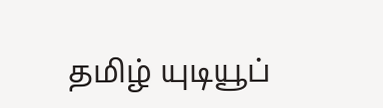தமிழ் யுடியூப்